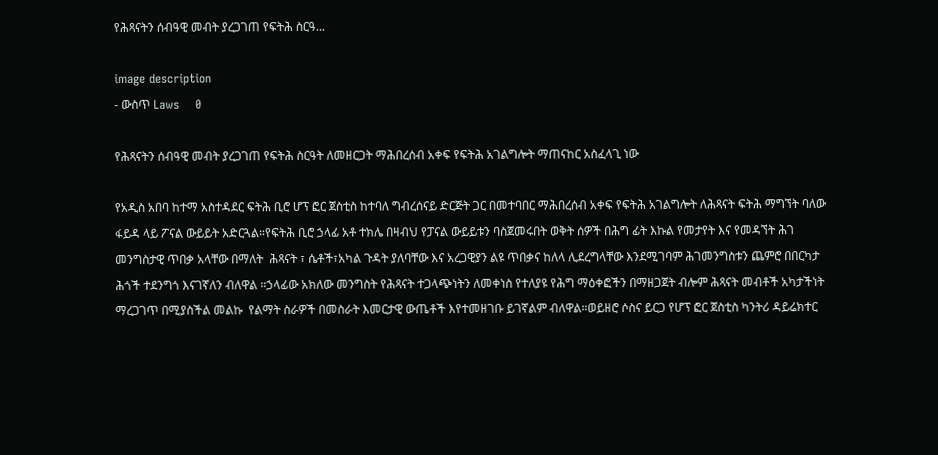የሕጻናትን ሰብዓዊ መብት ያረጋገጠ የፍትሕ ስርዓ...

image description
- ውስጥ Laws    0

የሕጻናትን ሰብዓዊ መብት ያረጋገጠ የፍትሕ ስርዓት ለመዘርጋት ማሕበረሰብ አቀፍ የፍትሕ አገልግሎት ማጠናከር አስፈላጊ ነው

የአዲስ አበባ ከተማ አስተዳደር ፍትሕ ቢሮ ሆፕ ፎር ጀስቲስ ከተባለ ግብረሰናይ ድርጅት ጋር በመተባበር ማሕበረሰብ አቀፍ የፍትሕ አገልግሎት ለሕጻናት ፍትሕ ማግኘት ባለው ፋይዳ ላይ ፖናል ውይይት አድርጓል።የፍትሕ ቢሮ ኃላፊ አቶ ተክሌ በዛብህ የፓናል ውይይቱን ባስጀመሩበት ወቅት ሰዎች በሕግ ፊት እኩል የመታየት እና የመዳኘት ሕገ መንግስታዊ ጥበቃ አላቸው በማለት  ሕጻናት ፣ ሴቶች፣አካል ጉዳት ያለባቸው እና አረጋዊያን ልዩ ጥበቃና ከለላ ሊደረግላቸው እንደሚገባም ሕገመንግስቱን ጨምሮ በበርካታ ሕጎች ተደንግጎ እናገኛለን ብለዋል ።ኃላፊው አክለው መንግስት የሕጻናት ተጋላጭነትን ለመቀነስ የተለያዩ የሕግ ማዕቀፎችን በማዘጋጀት ብሎም ሕጻናት መብቶች አካታችነት ማረጋገጥ በሚያስችል መልኩ  የልማት ስራዎች በመስራት እመርታዊ ውጤቶች እየተመዘገቡ ይገኛልም ብለዋል።ወይዘሮ ሶስና ይርጋ የሆፕ ፎር ጀስቲስ ካንትሪ ዳይሬክተር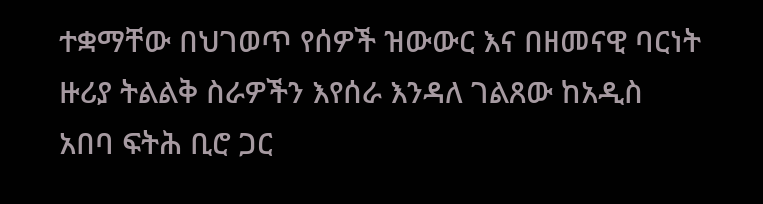ተቋማቸው በህገወጥ የሰዎች ዝውውር እና በዘመናዊ ባርነት ዙሪያ ትልልቅ ስራዎችን እየሰራ እንዳለ ገልጸው ከአዲስ አበባ ፍትሕ ቢሮ ጋር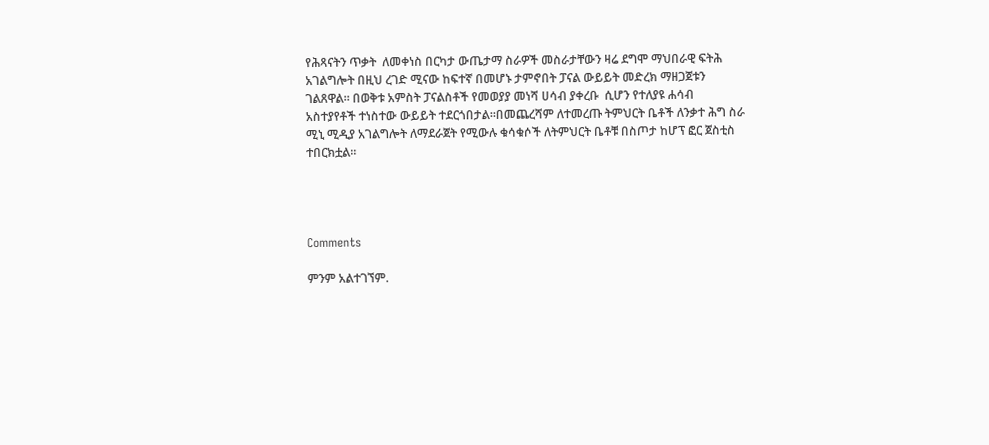የሕጻናትን ጥቃት  ለመቀነስ በርካታ ውጤታማ ስራዎች መስራታቸውን ዛሬ ደግሞ ማህበራዊ ፍትሕ አገልግሎት በዚህ ረገድ ሚናው ከፍተኛ በመሆኑ ታምኖበት ፓናል ውይይት መድረክ ማዘጋጀቱን ገልጸዋል። በወቅቱ አምስት ፓናልስቶች የመወያያ መነሻ ሀሳብ ያቀረቡ  ሲሆን የተለያዩ ሐሳብ አስተያየቶች ተነስተው ውይይት ተደርጎበታል።በመጨረሻም ለተመረጡ ትምህርት ቤቶች ለንቃተ ሕግ ስራ ሚኒ ሚዲያ አገልግሎት ለማደራጀት የሚውሉ ቁሳቁሶች ለትምህርት ቤቶቹ በስጦታ ከሆፕ ፎር ጀስቲስ ተበርክቷል።




Comments

ምንም አልተገኘም.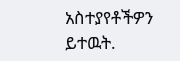አስተያየቶችዎን ይተዉት.